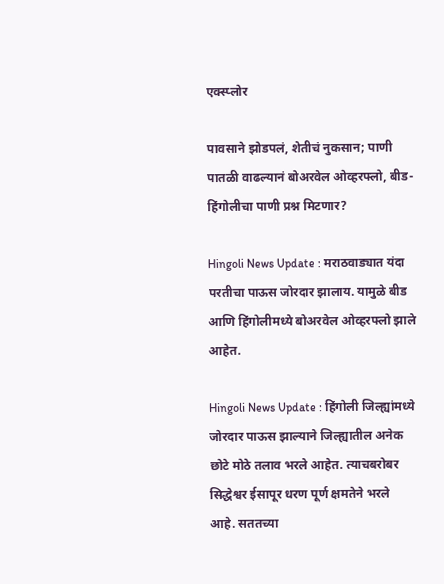एक्स्प्लोर

पावसाने झोडपलं, शेतीचं नुकसान; पाणी पातळी वाढल्यानं बोअरवेल ओव्हरफ्लो, बीड-हिंगोलीचा पाणी प्रश्न मिटणार?

Hingoli News Update : मराठवाड्यात यंदा परतीचा पाऊस जोरदार झालाय. यामुळे बीड आणि हिंगोलीमध्ये बोअरवेल ओव्हरफ्लो झाले आहेत.

Hingoli News Update : हिंगोली जिल्ह्यांमध्ये जोरदार पाऊस झाल्याने जिल्ह्यातील अनेक छोटे मोठे तलाव भरले आहेत. त्याचबरोबर सिद्धेश्वर ईसापूर धरण पूर्ण क्षमतेने भरले आहे. सततच्या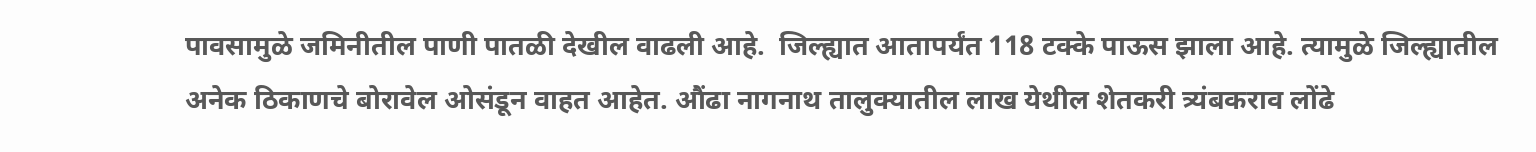पावसामुळे जमिनीतील पाणी पातळी देखील वाढली आहे.  जिल्ह्यात आतापर्यंत 118 टक्के पाऊस झाला आहे. त्यामुळे जिल्ह्यातील अनेक ठिकाणचे बोरावेल ओसंडून वाहत आहेत. औंढा नागनाथ तालुक्यातील लाख येथील शेतकरी त्र्यंबकराव लोंढे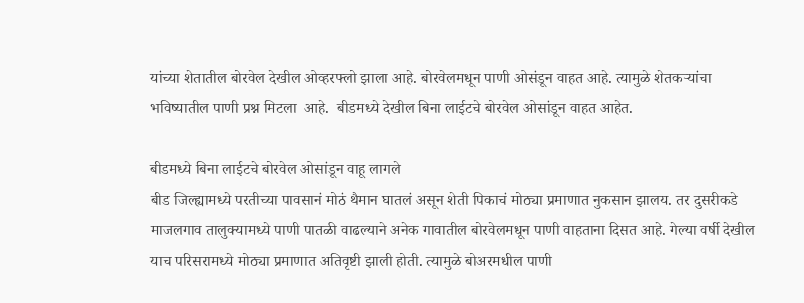यांच्या शेतातील बोरवेल देखील ओव्हरफ्लो झाला आहे. बोरवेलमधून पाणी ओसंडून वाहत आहे. त्यामुळे शेतकऱ्यांचा भविष्यातील पाणी प्रश्न मिटला  आहे.  बीडमध्ये देखील बिना लाईटचे बोरवेल ओसांडून वाहत आहेत.

बीडमध्ये बिना लाईटचे बोरवेल ओसांडून वाहू लागले
बीड जिल्ह्यामध्ये परतीच्या पावसानं मोठं थैमान घातलं असून शेती पिकाचं मोठ्या प्रमाणात नुकसान झालय. तर दुसरीकडे माजलगाव तालुक्यामध्ये पाणी पातळी वाढल्याने अनेक गावातील बोरवेलमधून पाणी वाहताना दिसत आहे. गेल्या वर्षी देखील याच परिसरामध्ये मोठ्या प्रमाणात अतिवृष्टी झाली होती. त्यामुळे बोअरमधील पाणी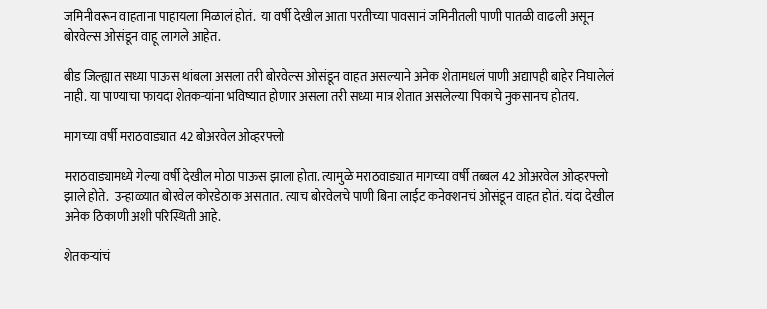जमिनीवरून वाहताना पाहायला मिळालं होतं.  या वर्षी देखील आता परतीच्या पावसानं जमिनीतली पाणी पातळी वाढली असून बोरवेल्स ओसंडून वाहू लागले आहेत.

बीड जिल्ह्यात सध्या पाऊस थांबला असला तरी बोरवेल्स ओसंडून वाहत असल्याने अनेक शेतामधलं पाणी अद्यापही बाहेर निघालेलं नाही. या पाण्याचा फायदा शेतकऱ्यांना भविष्यात होणार असला तरी सध्या मात्र शेतात असलेल्या पिकाचे नुकसानच होतय.

मागच्या वर्षी मराठवाड्यात 42 बोअरवेल ओव्हरफ्लो

मराठवाड्यामध्ये गेल्या वर्षी देखील मोठा पाऊस झाला होता. त्यामुळे मराठवाड्यात मागच्या वर्षी तब्बल 42 ओअरवेल ओव्हरफ्लो झाले होते.  उन्हाळ्यात बोरवेल कोरडेठाक असतात. त्याच बोरवेलचे पाणी बिना लाईट कनेक्शनचं ओसंडून वाहत होतं. यंदा देखील अनेक ठिकाणी अशी परिस्थिती आहे.

शेतकऱ्यांचं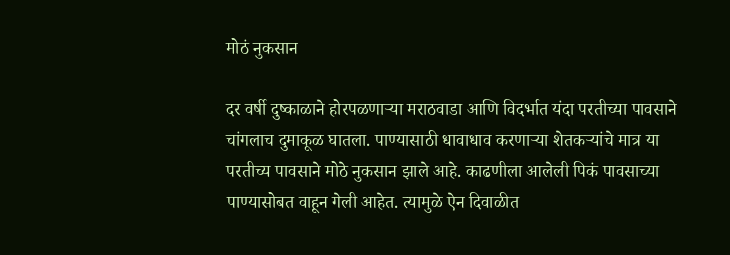मोठं नुकसान

दर वर्षी दुष्काळाने होरपळणाऱ्या मराठवाडा आणि विदर्भात यंदा परतीच्या पावसाने चांगलाच दुमाकूळ घातला. पाण्यासाठी धावाधाव करणाऱ्या शेतकऱ्यांचे मात्र या परतीच्य पावसाने मोठे नुकसान झाले आहे. काढणीला आलेली पिकं पावसाच्या पाण्यासोबत वाहून गेली आहेत. त्यामुळे ऐन दिवाळीत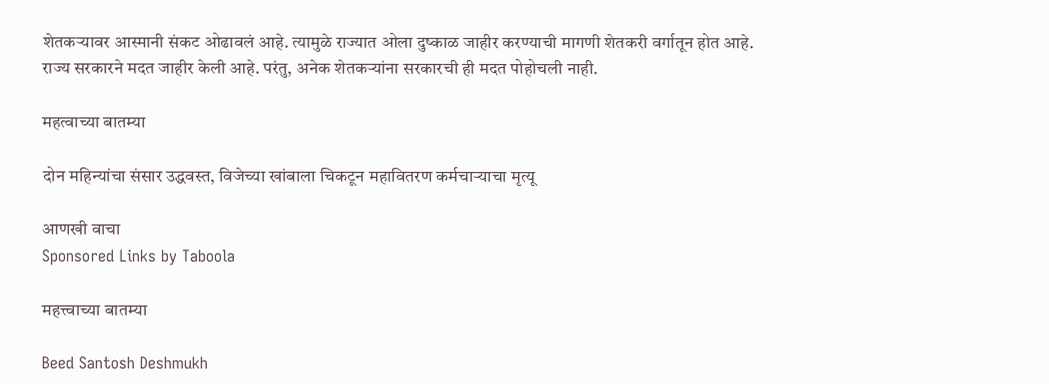शेतकऱ्यावर आस्मानी संकट ओढावलं आहे. त्यामुळे राज्यात ओला दुष्काळ जाहीर करण्याची मागणी शेतकरी वर्गातून होत आहे. राज्य सरकारने मदत जाहीर केली आहे. परंतु, अनेक शेतकऱ्यांना सरकारची ही मदत पोहोचली नाही.

महत्वाच्या बातम्या

दोन महिन्यांचा संसार उद्धवस्त, विजेच्या खांबाला चिकटून महावितरण कर्मचाऱ्याचा मृत्यू

आणखी वाचा
Sponsored Links by Taboola

महत्त्वाच्या बातम्या

Beed Santosh Deshmukh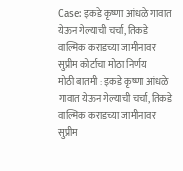Case: इकडे कृष्णा आंधळे गावात येऊन गेल्याची चर्चा, तिकडे वाल्मिक कराडच्या जामीनावर सुप्रीम कोर्टाचा मोठा निर्णय
मोठी बातमी : इकडे कृष्णा आंधळे गावात येऊन गेल्याची चर्चा, तिकडे वाल्मिक कराडच्या जामीनावर सुप्रीम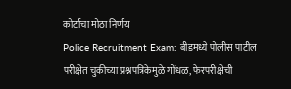कोर्टाचा मोठा निर्णय
Police Recruitment Exam: बीडमध्ये पोलीस पाटील परीक्षेत चुकीच्या प्रश्नपत्रिकेमुळे गोंधळ, फेरपरीक्षेची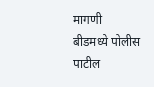मागणी
बीडमध्ये पोलीस पाटील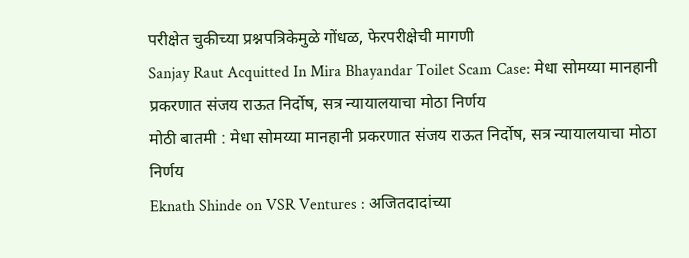परीक्षेत चुकीच्या प्रश्नपत्रिकेमुळे गोंधळ, फेरपरीक्षेची मागणी
Sanjay Raut Acquitted In Mira Bhayandar Toilet Scam Case: मेधा सोमय्या मानहानी प्रकरणात संजय राऊत निर्दोष, सत्र न्यायालयाचा मोठा निर्णय
मोठी बातमी : मेधा सोमय्या मानहानी प्रकरणात संजय राऊत निर्दोष, सत्र न्यायालयाचा मोठा निर्णय
Eknath Shinde on VSR Ventures : अजितदादांच्या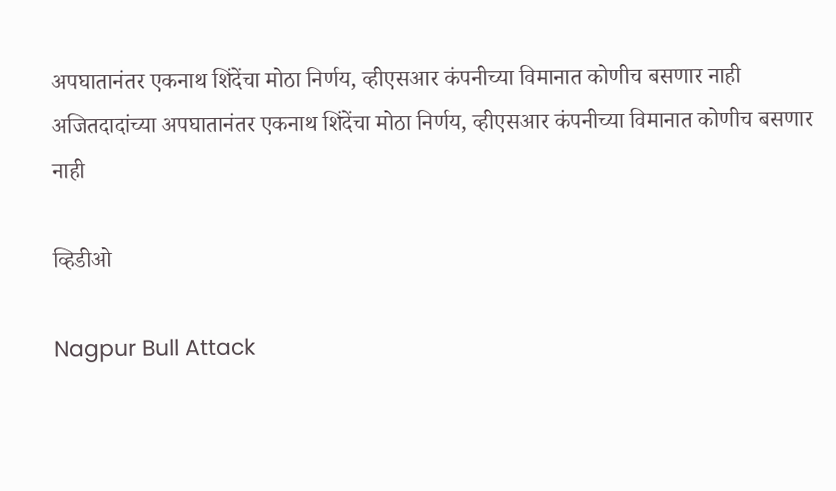अपघातानंतर एकनाथ शिंदेंचा मोठा निर्णय, व्हीएसआर कंपनीच्या विमानात कोणीच बसणार नाही
अजितदादांच्या अपघातानंतर एकनाथ शिंदेंचा मोठा निर्णय, व्हीएसआर कंपनीच्या विमानात कोणीच बसणार नाही

व्हिडीओ

Nagpur Bull Attack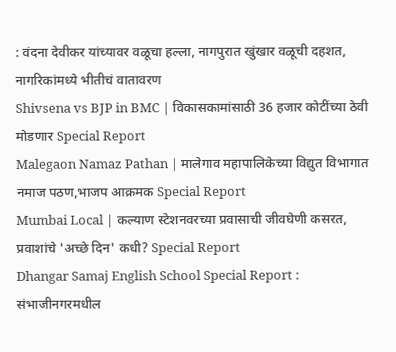: वंदना देवीकर यांच्यावर वळूचा हल्ला, नागपुरात खुंखार वळूची दहशत, नागरिकांमध्ये भीतीचं वातावरण
Shivsena vs BJP in BMC | विकासकामांसाठी 36 हजार कोटींच्या ठेवी मोडणार Special Report
Malegaon Namaz Pathan | मालेगाव महापालिकेच्या विद्युत विभागात नमाज पठण,भाजप आक्रमक Special Report
Mumbai Local | कल्याण स्टेशनवरच्या प्रवासाची जीवघेणी कसरत, प्रवाशांचे 'अच्छे दिन' कधी? Special Report
Dhangar Samaj English School Special Report : संभाजीनगरमधील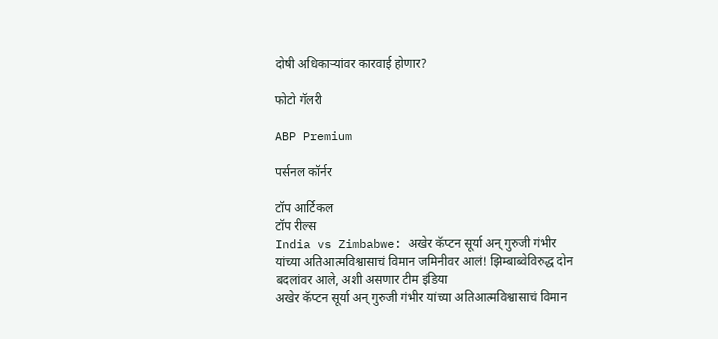दोषी अधिकाऱ्यांवर कारवाई होणार?

फोटो गॅलरी

ABP Premium

पर्सनल कॉर्नर

टॉप आर्टिकल
टॉप रील्स
India vs Zimbabwe: अखेर कॅप्टन सूर्या अन् गुरुजी गंभीर यांच्या अतिआत्मविश्वासाचं विमान जमिनीवर आलं! झिम्बाब्वेविरुद्ध दोन बदलांवर आले, अशी असणार टीम इंडिया
अखेर कॅप्टन सूर्या अन् गुरुजी गंभीर यांच्या अतिआत्मविश्वासाचं विमान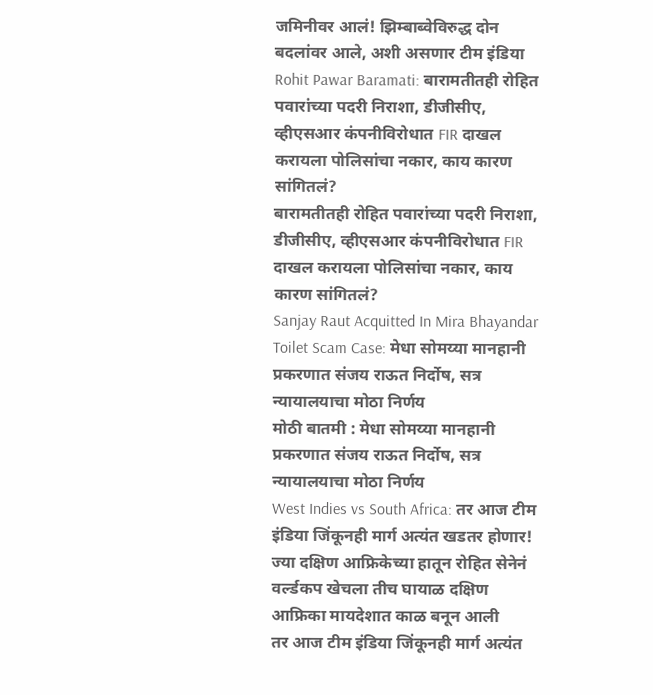जमिनीवर आलं! झिम्बाब्वेविरुद्ध दोन बदलांवर आले, अशी असणार टीम इंडिया
Rohit Pawar Baramati: बारामतीतही रोहित पवारांच्या पदरी निराशा, डीजीसीए, व्हीएसआर कंपनीविरोधात FIR दाखल करायला पोलिसांचा नकार, काय कारण सांगितलं?
बारामतीतही रोहित पवारांच्या पदरी निराशा, डीजीसीए, व्हीएसआर कंपनीविरोधात FIR दाखल करायला पोलिसांचा नकार, काय कारण सांगितलं?
Sanjay Raut Acquitted In Mira Bhayandar Toilet Scam Case: मेधा सोमय्या मानहानी प्रकरणात संजय राऊत निर्दोष, सत्र न्यायालयाचा मोठा निर्णय
मोठी बातमी : मेधा सोमय्या मानहानी प्रकरणात संजय राऊत निर्दोष, सत्र न्यायालयाचा मोठा निर्णय
West Indies vs South Africa: तर आज टीम इंडिया जिंकूनही मार्ग अत्यंत खडतर होणार! ज्या दक्षिण आफ्रिकेच्या हातून रोहित सेनेनं वर्ल्डकप खेचला तीच घायाळ दक्षिण आफ्रिका मायदेशात काळ बनून आली
तर आज टीम इंडिया जिंकूनही मार्ग अत्यंत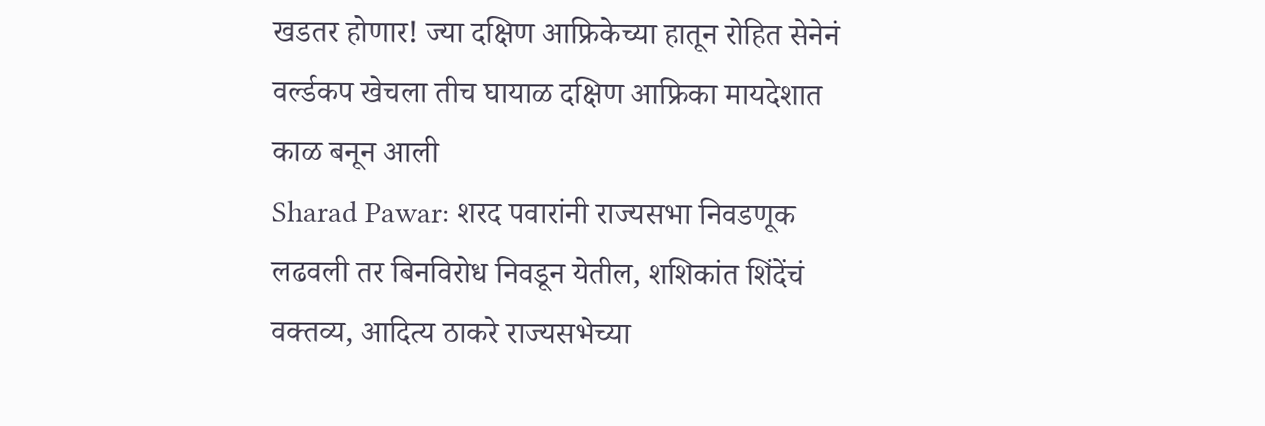खडतर होणार! ज्या दक्षिण आफ्रिकेच्या हातून रोहित सेनेनं वर्ल्डकप खेचला तीच घायाळ दक्षिण आफ्रिका मायदेशात काळ बनून आली
Sharad Pawar: शरद पवारांनी राज्यसभा निवडणूक लढवली तर बिनविरोध निवडून येतील, शशिकांत शिंदेंचं वक्तव्य, आदित्य ठाकरे राज्यसभेच्या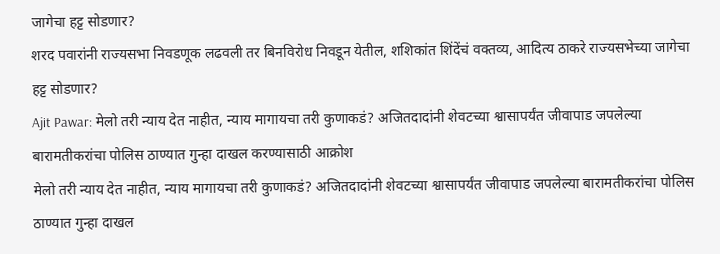जागेचा हट्ट सोडणार?
शरद पवारांनी राज्यसभा निवडणूक लढवली तर बिनविरोध निवडून येतील, शशिकांत शिंदेंचं वक्तव्य, आदित्य ठाकरे राज्यसभेच्या जागेचा हट्ट सोडणार?
Ajit Pawar: मेलो तरी न्याय देत नाहीत, न्याय मागायचा तरी कुणाकडं? अजितदादांनी शेवटच्या श्वासापर्यंत जीवापाड जपलेल्या बारामतीकरांचा पोलिस ठाण्यात गुन्हा दाखल करण्यासाठी आक्रोश
मेलो तरी न्याय देत नाहीत, न्याय मागायचा तरी कुणाकडं? अजितदादांनी शेवटच्या श्वासापर्यंत जीवापाड जपलेल्या बारामतीकरांचा पोलिस ठाण्यात गुन्हा दाखल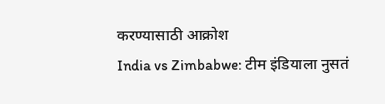करण्यासाठी आक्रोश
India vs Zimbabwe: टीम इंडियाला नुसतं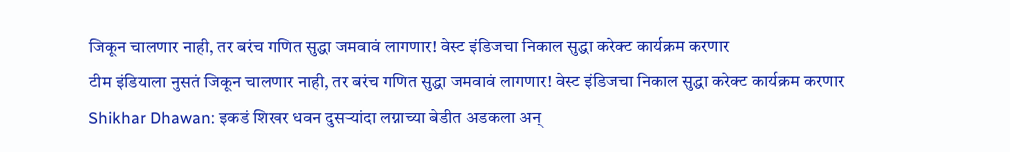जिकून चालणार नाही, तर बरंच गणित सुद्धा जमवावं लागणार! वेस्ट इंडिजचा निकाल सुद्धा करेक्ट कार्यक्रम करणार
टीम इंडियाला नुसतं जिकून चालणार नाही, तर बरंच गणित सुद्धा जमवावं लागणार! वेस्ट इंडिजचा निकाल सुद्धा करेक्ट कार्यक्रम करणार
Shikhar Dhawan: इकडं शिखर धवन दुसऱ्यांदा लग्नाच्या बेडीत अडकला अन्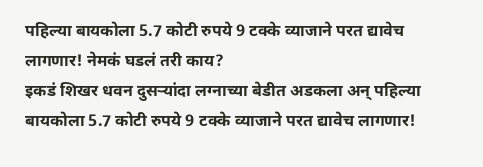पहिल्या बायकोला 5.7 कोटी रुपये 9 टक्के व्याजाने परत द्यावेच लागणार! नेमकं घडलं तरी काय?
इकडं शिखर धवन दुसऱ्यांदा लग्नाच्या बेडीत अडकला अन् पहिल्या बायकोला 5.7 कोटी रुपये 9 टक्के व्याजाने परत द्यावेच लागणार!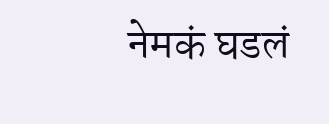नेमकं घडलं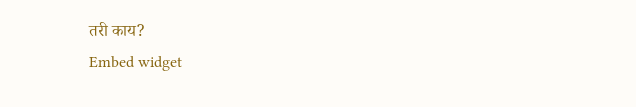तरी काय?
Embed widget